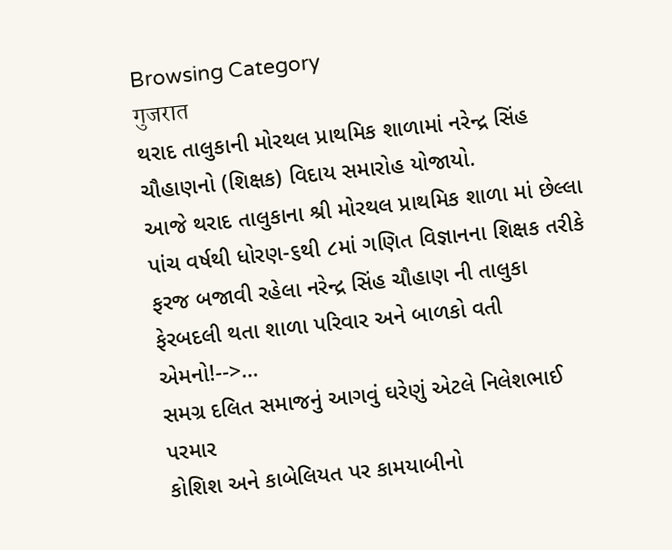Browsing Category
गुजरात
થરાદ તાલુકાની મોરથલ પ્રાથમિક શાળામાં નરેન્દ્ર સિંહ ચૌહાણનો (શિક્ષક) વિદાય સમારોહ યોજાયો.
આજે થરાદ તાલુકાના શ્રી મોરથલ પ્રાથમિક શાળા માં છેલ્લા પાંચ વર્ષથી ધોરણ-૬થી ૮માં ગણિત વિજ્ઞાનના શિક્ષક તરીકે ફરજ બજાવી રહેલા નરેન્દ્ર સિંહ ચૌહાણ ની તાલુકા ફેરબદલી થતા શાળા પરિવાર અને બાળકો વતી એમનો!-->…
સમગ્ર દલિત સમાજનું આગવું ઘરેણું એટલે નિલેશભાઈ પરમાર
કોશિશ અને કાબેલિયત પર કામયાબીનો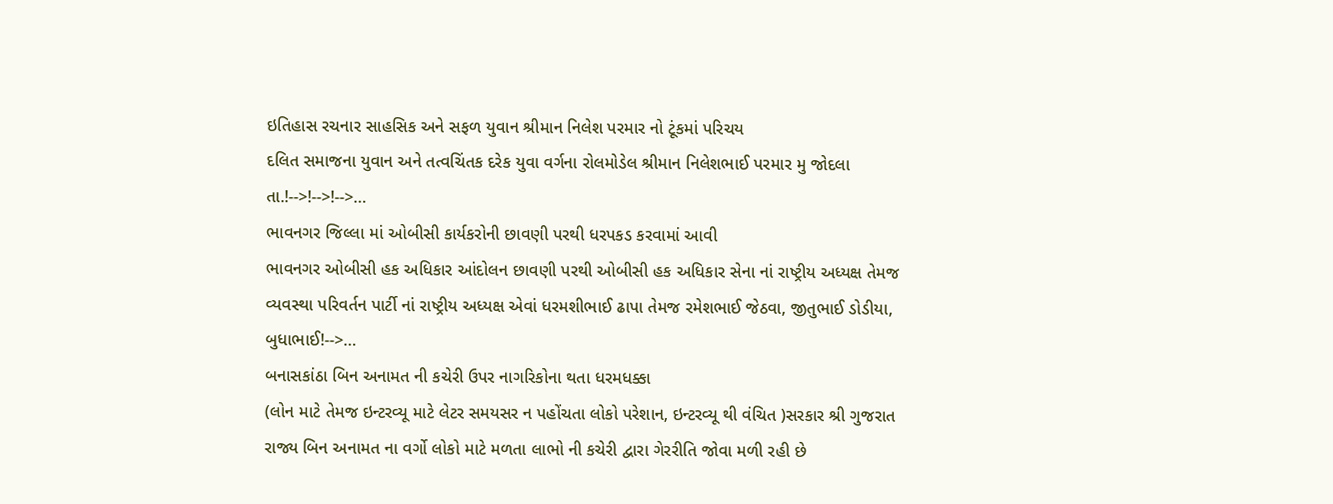ઇતિહાસ રચનાર સાહસિક અને સફળ યુવાન શ્રીમાન નિલેશ પરમાર નો ટૂંકમાં પરિચય
દલિત સમાજના યુવાન અને તત્વચિંતક દરેક યુવા વર્ગના રોલમોડેલ શ્રીમાન નિલેશભાઈ પરમાર મુ જોદલા તા.!-->!-->!-->…
ભાવનગર જિલ્લા માં ઓબીસી કાર્યકરોની છાવણી પરથી ધરપકડ કરવામાં આવી
ભાવનગર ઓબીસી હક અધિકાર આંદોલન છાવણી પરથી ઓબીસી હક અધિકાર સેના નાં રાષ્ટ્રીય અધ્યક્ષ તેમજ વ્યવસ્થા પરિવર્તન પાર્ટી નાં રાષ્ટ્રીય અધ્યક્ષ એવાં ધરમશીભાઈ ઢાપા તેમજ રમેશભાઈ જેઠવા, જીતુભાઈ ડોડીયા, બુધાભાઈ!-->…
બનાસકાંઠા બિન અનામત ની કચેરી ઉપર નાગરિકોના થતા ધરમધક્કા
(લોન માટે તેમજ ઇન્ટરવ્યૂ માટે લેટર સમયસર ન પહોંચતા લોકો પરેશાન, ઇન્ટરવ્યૂ થી વંચિત )સરકાર શ્રી ગુજરાત રાજ્ય બિન અનામત ના વર્ગો લોકો માટે મળતા લાભો ની કચેરી દ્વારા ગેરરીતિ જોવા મળી રહી છે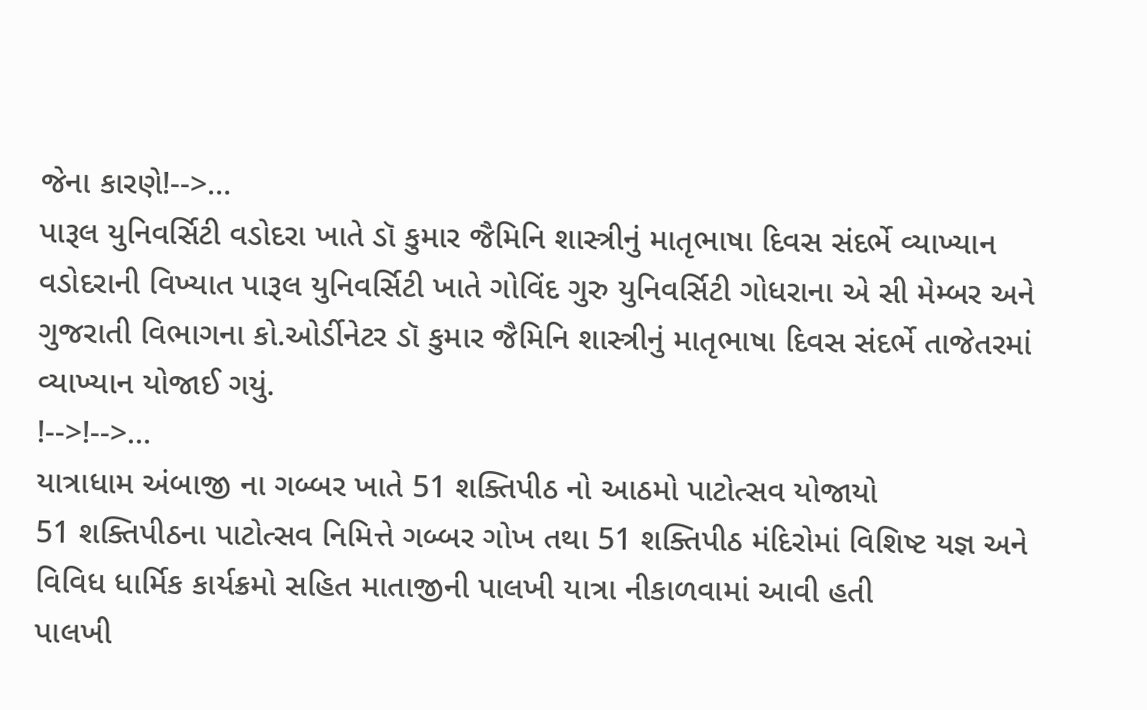જેના કારણે!-->…
પારૂલ યુનિવર્સિટી વડોદરા ખાતે ડૉ કુમાર જૈમિનિ શાસ્ત્રીનું માતૃભાષા દિવસ સંદર્ભે વ્યાખ્યાન
વડોદરાની વિખ્યાત પારૂલ યુનિવર્સિટી ખાતે ગોવિંદ ગુરુ યુનિવર્સિટી ગોધરાના એ સી મેમ્બર અને ગુજરાતી વિભાગના કો.ઓર્ડીનેટર ડૉ કુમાર જૈમિનિ શાસ્ત્રીનું માતૃભાષા દિવસ સંદર્ભે તાજેતરમાં વ્યાખ્યાન યોજાઈ ગયું.
!-->!-->…
યાત્રાધામ અંબાજી ના ગબ્બર ખાતે 51 શક્તિપીઠ નો આઠમો પાટોત્સવ યોજાયો
51 શક્તિપીઠના પાટોત્સવ નિમિત્તે ગબ્બર ગોખ તથા 51 શક્તિપીઠ મંદિરોમાં વિશિષ્ટ યજ્ઞ અને વિવિધ ધાર્મિક કાર્યક્રમો સહિત માતાજીની પાલખી યાત્રા નીકાળવામાં આવી હતી
પાલખી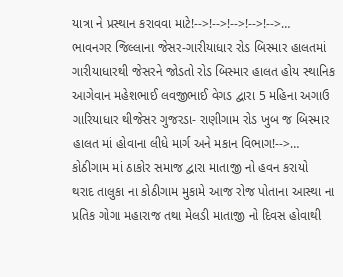યાત્રા ને પ્રસ્થાન કરાવવા માટે!-->!-->!-->!-->!-->…
ભાવનગર જિલ્લાના જેસર-ગારીયાધાર રોડ બિસ્માર હાલતમાં
ગારીયાધારથી જેસરને જોડતો રોડ બિસ્માર હાલત હોય સ્થાનિક આગેવાન મહેશભાઈ લવજીભાઈ વેગડ દ્વારા 5 મહિના અગાઉ ગારિયાધાર થીજેસર ગુજરડા- રાણીગામ રોડ ખુબ જ બિસ્માર હાલત માં હોવાના લીધે માર્ગ અને મકાન વિભાગ!-->…
કોઠીગામ માં ઠાકોર સમાજ દ્વારા માતાજી નો હવન કરાયો
થરાદ તાલુકા ના કોઠીગામ મુકામે આજ રોજ પોતાના આસ્થા ના પ્રતિક ગોગા મહારાજ તથા મેલડી માતાજી નો દિવસ હોવાથી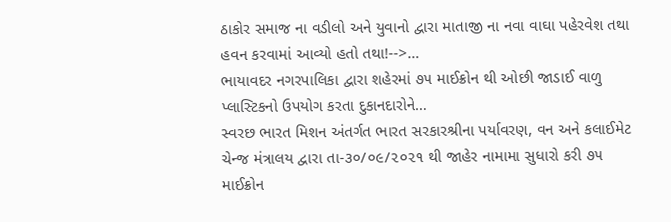ઠાકોર સમાજ ના વડીલો અને યુવાનો દ્વારા માતાજી ના નવા વાઘા પહેરવેશ તથા હવન કરવામાં આવ્યો હતો તથા!-->…
ભાયાવદર નગરપાલિકા દ્વારા શહેરમાં ૭૫ માઈક્રોન થી ઓછી જાડાઈ વાળુ પ્લાસ્ટિકનો ઉપયોગ કરતા દુકાનદારોને…
સ્વરછ ભારત મિશન અંતર્ગત ભારત સરકારશ્રીના પર્યાવરણ, વન અને કલાઈમેટ ચેન્જ મંત્રાલય દ્વારા તા-૩૦/૦૯/૨૦૨૧ થી જાહેર નામામા સુધારો કરી ૭૫ માઈક્રોન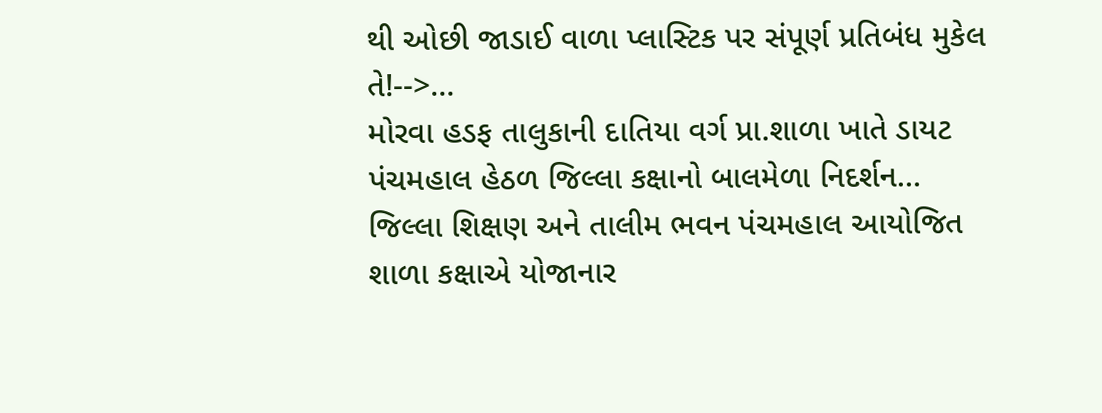થી ઓછી જાડાઈ વાળા પ્લાસ્ટિક પર સંપૂર્ણ પ્રતિબંધ મુકેલ તે!-->…
મોરવા હડફ તાલુકાની દાતિયા વર્ગ પ્રા.શાળા ખાતે ડાયટ પંચમહાલ હેઠળ જિલ્લા કક્ષાનો બાલમેળા નિદર્શન…
જિલ્લા શિક્ષણ અને તાલીમ ભવન પંચમહાલ આયોજિત શાળા કક્ષાએ યોજાનાર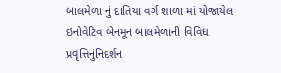બાલમેળા નું દાતિયા વર્ગ શાળા માં યોજાયેલ ઇનોવેટિવ બેનમૂન બાલમેળાની વિવિધ પ્રવૃત્તિનુંનિદર્શન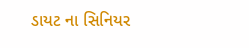ડાયટ ના સિનિયર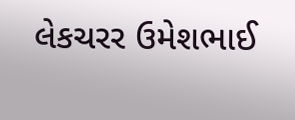લેકચરર ઉમેશભાઈ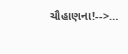ચૌહાણના!-->…